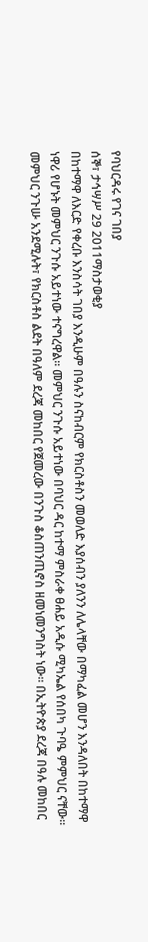የባህርዳሩ የገና ገበያ
ሰኞ፣ ታኅሣሥ 29 2011ማስታወቂያ
በከተማዋ ለእርድ የቀረቡ እንስሳት ገበያ እንዲሁም በዓሉን ስናከብርም የክርስቶስን መወለድ እያሰብን ያለንን ለሌላቸው በማካፈል መሆን እንዳለበት በከተማዋ ነዋሪ የሆኑት መምህር ንጉሱ አይተነው ተናግረዋል። መምህር ንጉሱ አይተነው በባህር ዳር ከተማ ምስራቀ ፀሐይ አዲሱ ሚካኤል የሰበካ ጉባዔ ምምህር ናቸው፡፡ መምህር ንጉሡ አንደሚሉት፣ የክርስቶስ ልደት በዓለም ደረጃ መከበር የጀመረው በንጉስ ቆስጠንጢኖስ ዘመነመንግስት ነው፡፡ በኢትዮጵያ ደረጃ በዓሉ መከበር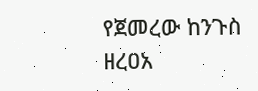የጀመረው ከንጉስ ዘረዐአ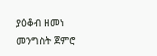ያዕቆብ ዘመነ መንግስት ጀምሮ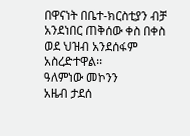በዋናነት በቤተ-ክርስቲያን ብቻ አንደነበር ጠቅሰው ቀስ በቀስ ወደ ህዝብ አንደሰፋም አስረድተዋል፡፡
ዓለምነው መኮንን
አዜብ ታደሰ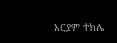አርያም ተክሌ